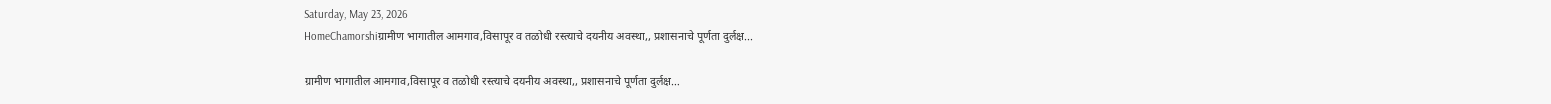Saturday, May 23, 2026
HomeChamorshiग्रामीण भागातील आमगाव,विसापूर व तळोधी रस्त्याचे दयनीय अवस्था,, प्रशासनाचे पूर्णता दुर्लक्ष...

ग्रामीण भागातील आमगाव,विसापूर व तळोधी रस्त्याचे दयनीय अवस्था,, प्रशासनाचे पूर्णता दुर्लक्ष…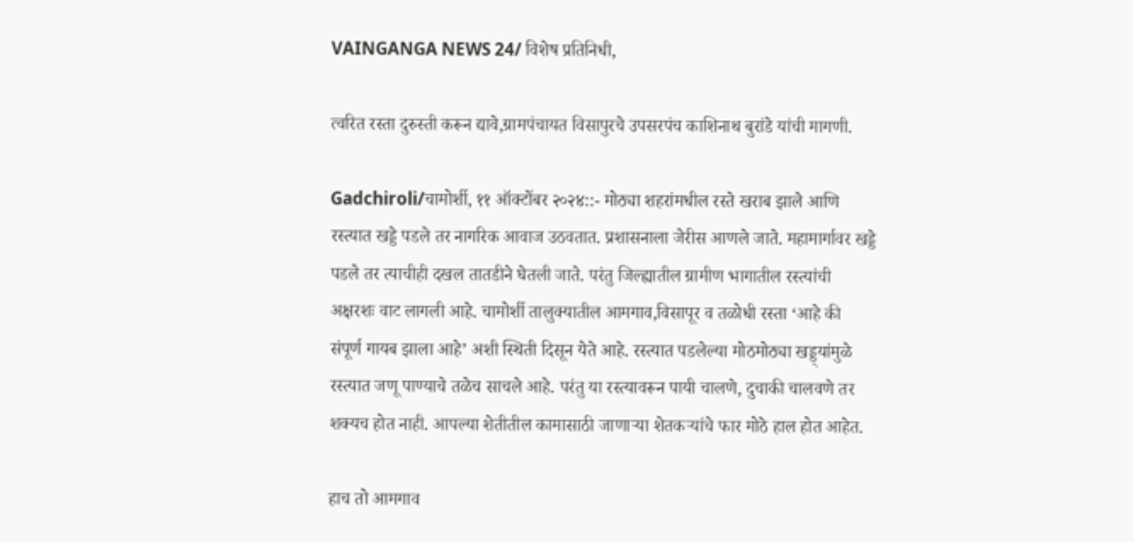VAINGANGA NEWS 24/ विशेष प्रतिनिधी,

त्वरित रस्ता दुरुस्ती करून द्यावे,ग्रामपंचायत विसापुरचे उपसरपंच काशिनाथ बुरांडे यांची मागणी.

Gadchiroli/चामोर्शी, ११ ऑक्टोंबर २०२४::- मोठ्या शहरांमधील रस्ते खराब झाले आणि रस्त्यात खड्डे पडले तर नागरिक आवाज उठवतात. प्रशासनाला जेरीस आणले जाते. महामार्गावर खड्डे पडले तर त्याचीही दखल तातडीने घेतली जाते. परंतु जिल्ह्यातील ग्रामीण भागातील रस्त्यांची अक्षरशः वाट लागली आहे. चामोर्शी तालुक्यातील आमगाव,विसापूर व तळोधी रस्ता ‘आहे की संपूर्ण गायब झाला आहे’ अशी स्थिती दिसून येते आहे. रस्त्यात पडलेल्या मोठमोठ्या खड्ड्यांमुळे रस्त्यात जणू पाण्याचे तळेच साचले आहे. परंतु या रस्त्यावरून पायी चालणे, दुचाकी चालवणे तर शक्यच होत नाही. आपल्या शेतीतील कामासाठी जाणाऱ्या शेतकऱ्यांचे फार मोठे हाल होत आहेत.

हाच तो आमगाव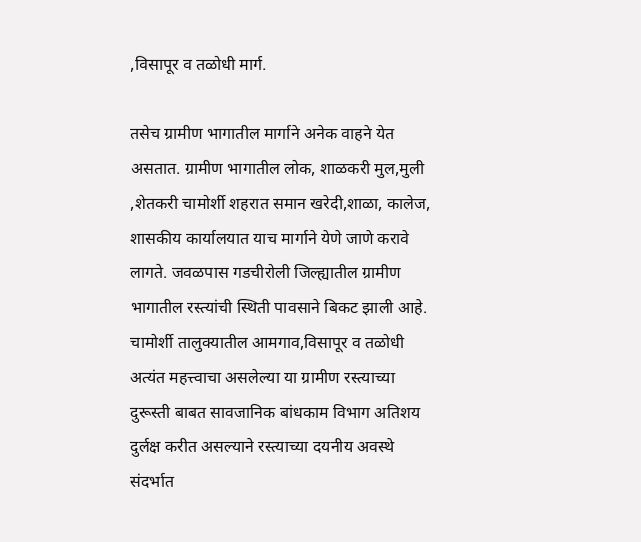,विसापूर व तळोधी मार्ग.

तसेच ग्रामीण भागातील मार्गाने अनेक वाहने येत असतात. ग्रामीण भागातील लोक, शाळकरी मुल,मुली ,शेतकरी चामोर्शी शहरात समान खरेदी,शाळा, कालेज, शासकीय कार्यालयात याच मार्गाने येणे जाणे करावे लागते. जवळपास गडचीरोली जिल्ह्यातील ग्रामीण भागातील रस्त्यांची स्थिती पावसाने बिकट झाली आहे. चामोर्शी तालुक्यातील आमगाव,विसापूर व तळोधी अत्यंत महत्त्वाचा असलेल्या या ग्रामीण रस्त्याच्या दुरूस्ती बाबत सावजानिक बांधकाम विभाग अतिशय दुर्लक्ष करीत असल्याने रस्त्याच्या दयनीय अवस्थे संदर्भात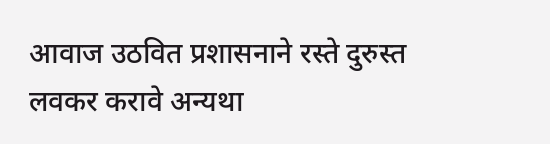आवाज उठवित प्रशासनाने रस्ते दुरुस्त लवकर करावे अन्यथा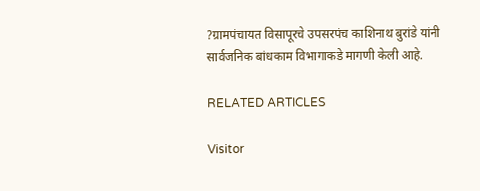?ग्रामपंचायत विसापूरचे उपसरपंच काशिनाथ बुरांडे यांनी सार्वजनिक बांधकाम विभागाकडे मागणी केली आहे.

RELATED ARTICLES

Visitor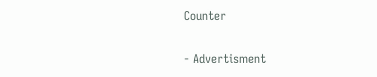Counter

- Advertisment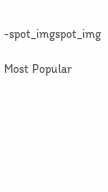-spot_imgspot_img

Most Popular